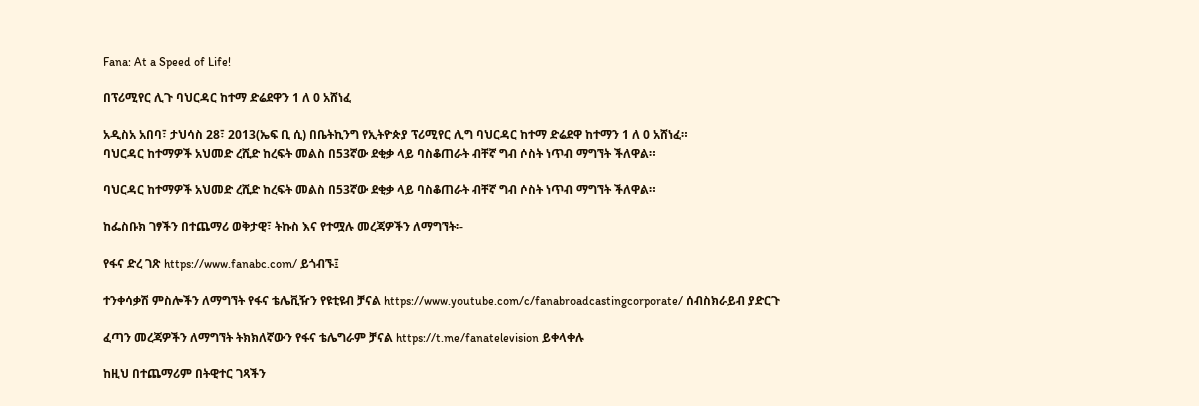Fana: At a Speed of Life!

በፕሪሚየር ሊጉ ባህርዳር ከተማ ድሬደዋን 1 ለ 0 አሸነፈ

አዲስአ አበባ፣ ታህሳስ 28፣ 2013(ኤፍ ቢ ሲ) በቤትኪንግ የኢትዮጵያ ፕሪሚየር ሊግ ባህርዳር ከተማ ድሬደዋ ከተማን 1 ለ 0 አሸነፈ።
ባህርዳር ከተማዎች አህመድ ረሺድ ከረፍት መልስ በ53ኛው ደቂቃ ላይ ባስቆጠራት ብቸኛ ግብ ሶስት ነጥብ ማግኘት ችለዋል።

ባህርዳር ከተማዎች አህመድ ረሺድ ከረፍት መልስ በ53ኛው ደቂቃ ላይ ባስቆጠራት ብቸኛ ግብ ሶስት ነጥብ ማግኘት ችለዋል።

ከፌስቡክ ገፃችን በተጨማሪ ወቅታዊ፣ ትኩስ እና የተሟሉ መረጃዎችን ለማግኘት፡-

የፋና ድረ ገጽ https://www.fanabc.com/ ይጎብኙ፤

ተንቀሳቃሽ ምስሎችን ለማግኘት የፋና ቴሌቪዥን የዩቲዩብ ቻናል https://www.youtube.com/c/fanabroadcastingcorporate/ ሰብስክራይብ ያድርጉ

ፈጣን መረጃዎችን ለማግኘት ትክክለኛውን የፋና ቴሌግራም ቻናል https://t.me/fanatelevision ይቀላቀሉ

ከዚህ በተጨማሪም በትዊተር ገጻችን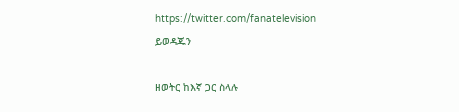https://twitter.com/fanatelevision ይወዳጁን

ዘወትር ከእኛ ጋር ስላሉ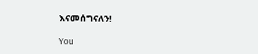እናመሰግናለን!

You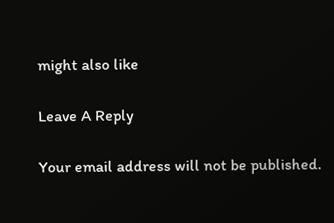might also like

Leave A Reply

Your email address will not be published.